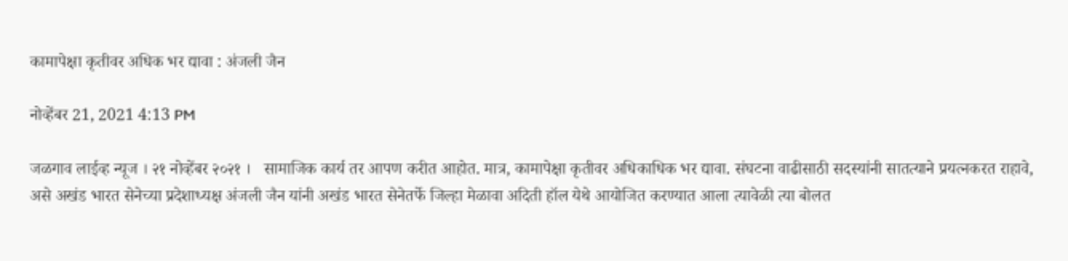कामापेक्षा कृतीवर अधिक भर द्यावा : अंजली जैन

नोव्हेंबर 21, 2021 4:13 PM

जळगाव लाईव्ह न्यूज । २१ नोव्हेंबर २०२१ ।   सामाजिक कार्य तर आपण करीत आहोत. मात्र, कामापेक्षा कृतीवर अधिकाधिक भर द्यावा. संघटना वाढीसाठी सदस्यांनी सातत्याने प्रयत्नकरत राहावे, असे अखंड भारत सेनेच्या प्रदेशाध्यक्ष अंजली जैन यांनी अखंड भारत सेनेतर्फे जिल्हा मेळावा अदिती हॉल येथे आयोजित करण्यात आला त्यावेळी त्या बोलत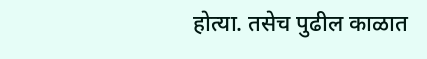होत्या. तसेच पुढील काळात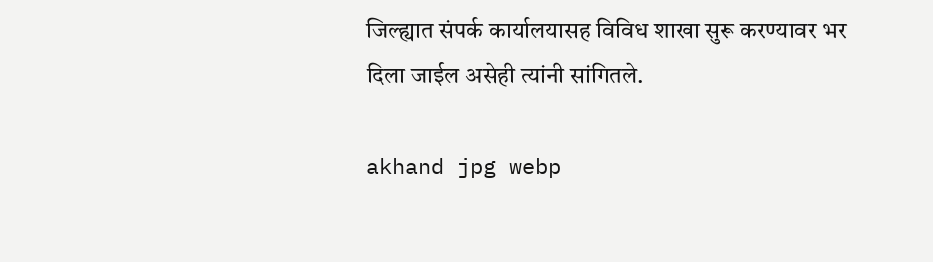जिल्ह्यात संपर्क कार्यालयासह विविध शाखा सुरू करण्यावर भर दिला जाईल असेही त्यांनी सांगितले.

akhand jpg webp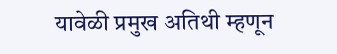यावेळी प्रमुख अतिथी म्हणून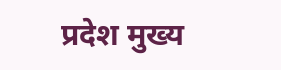प्रदेश मुख्य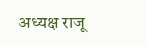अध्यक्ष राजू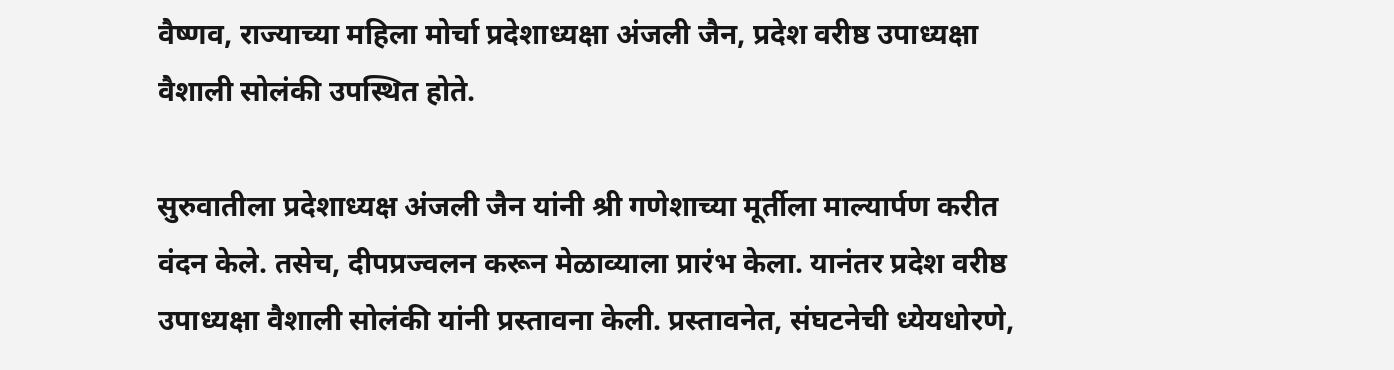वैष्णव, राज्याच्या महिला मोर्चा प्रदेशाध्यक्षा अंजली जैन, प्रदेश वरीष्ठ उपाध्यक्षा वैशाली सोलंकी उपस्थित होते.

सुरुवातीला प्रदेशाध्यक्ष अंजली जैन यांनी श्री गणेशाच्या मूर्तीला माल्यार्पण करीत वंदन केले. तसेच, दीपप्रज्वलन करून मेळाव्याला प्रारंभ केला. यानंतर प्रदेश वरीष्ठ उपाध्यक्षा वैशाली सोलंकी यांनी प्रस्तावना केली. प्रस्तावनेत, संघटनेची ध्येयधोरणे,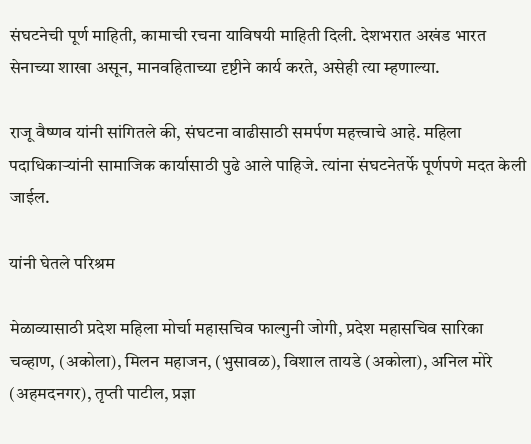संघटनेची पूर्ण माहिती, कामाची रचना याविषयी माहिती दिली. देशभरात अखंड भारत सेनाच्या शाखा असून, मानवहिताच्या दृष्टीने कार्य करते, असेही त्या म्हणाल्या.

राजू वैष्णव यांनी सांगितले की, संघटना वाढीसाठी समर्पण महत्त्वाचे आहे. महिला पदाधिकाऱ्यांनी सामाजिक कार्यासाठी पुढे आले पाहिजे. त्यांना संघटनेतर्फे पूर्णपणे मदत केली जाईल.

यांनी घेतले परिश्रम

मेळाव्यासाठी प्रदेश महिला मोर्चा महासचिव फाल्गुनी जोगी, प्रदेश महासचिव सारिका चव्हाण, (अकोला), मिलन महाजन, (भुसावळ), विशाल तायडे (अकोला), अनिल मोरे (अहमदनगर), तृप्ती पाटील, प्रज्ञा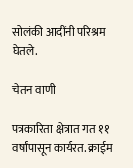सोलंकी आदींनी परिश्रम घेतले.

चेतन वाणी

पत्रकारिता क्षेत्रात गत ११ वर्षांपासून कार्यरत. क्राईम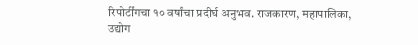रिपोर्टींगचा १० वर्षांचा प्रदीर्घ अनुभव. राजकारण, महापालिका, उद्योग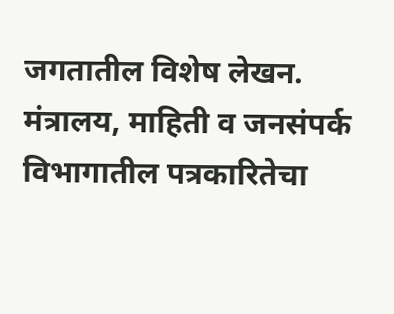जगतातील विशेष लेखन. मंत्रालय, माहिती व जनसंपर्क विभागातील पत्रकारितेचा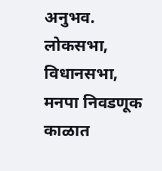अनुभव. लोकसभा, विधानसभा, मनपा निवडणूक काळात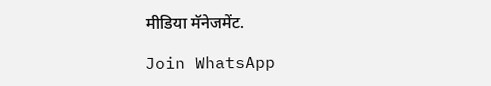मीडिया मॅनेजमेंट.

Join WhatsApp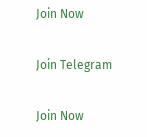Join Now

Join Telegram

Join Now